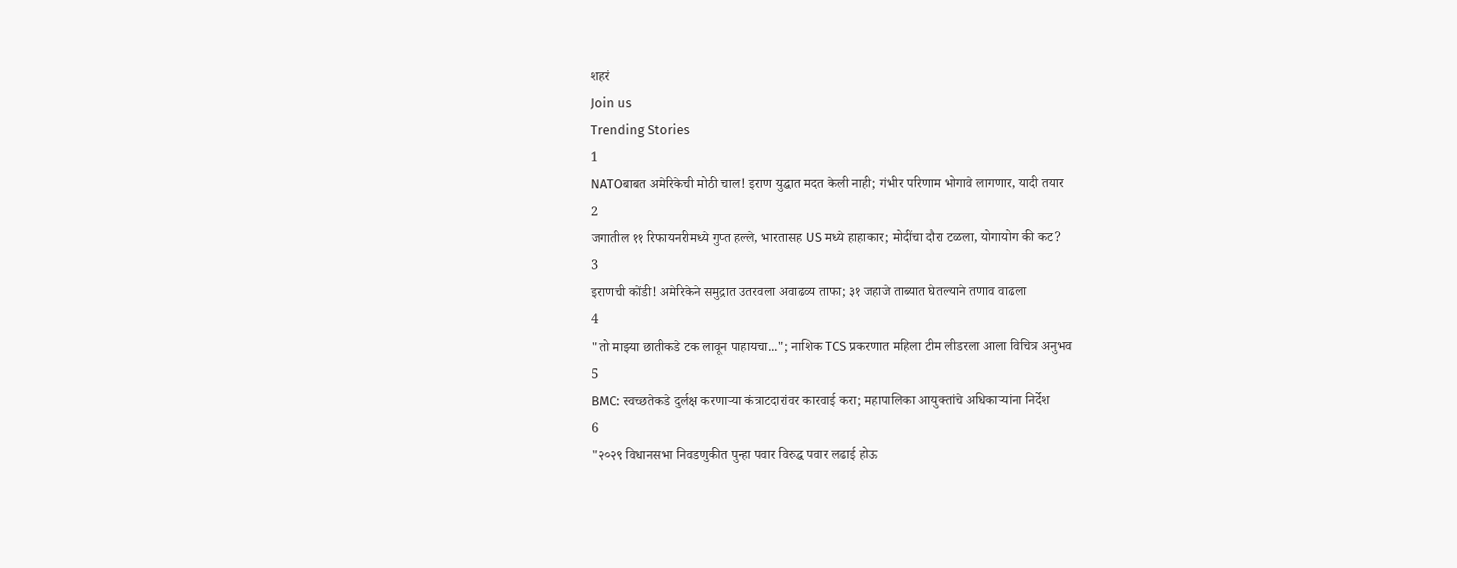शहरं
Join us
Trending Stories
1
NATOबाबत अमेरिकेची मोठी चाल! इराण युद्धात मदत केली नाही; गंभीर परिणाम भोगावे लागणार, यादी तयार
2
जगातील ११ रिफायनरीमध्ये गुप्त हल्ले, भारतासह US मध्ये हाहाकार; मोदींचा दौरा टळला, योगायोग की कट?
3
इराणची कोंडी! अमेरिकेने समुद्रात उतरवला अवाढव्य ताफा; ३१ जहाजे ताब्यात घेतल्याने तणाव वाढला
4
"तो माझ्या छातीकडे टक लावून पाहायचा..."; नाशिक TCS प्रकरणात महिला टीम लीडरला आला विचित्र अनुभव
5
BMC: स्वच्छतेकडे दुर्लक्ष करणाऱ्या कंत्राटदारांवर कारवाई करा; महापालिका आयुक्तांचे अधिकाऱ्यांना निर्देश
6
"२०२९ विधानसभा निवडणुकीत पुन्हा पवार विरुद्ध पवार लढाई होऊ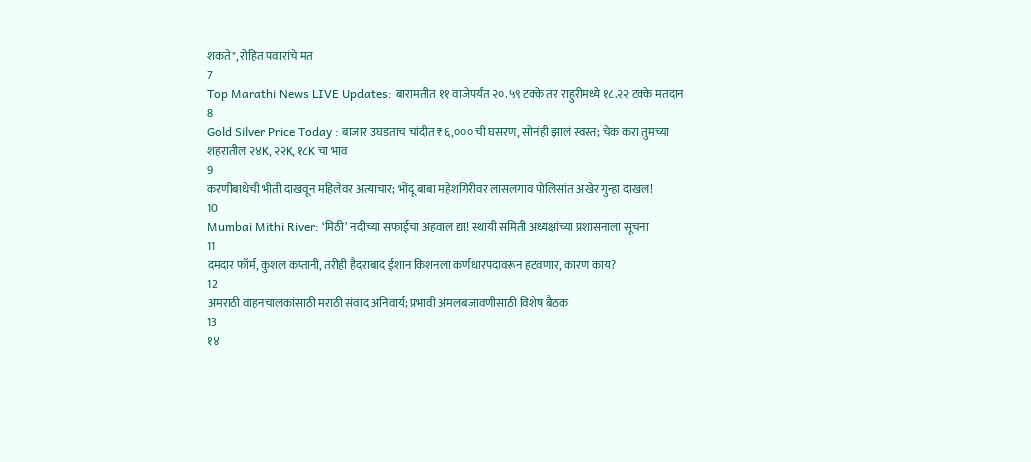शकते", रोहित पवारांचे मत
7
Top Marathi News LIVE Updates: बारामतीत ११ वाजेपर्यंत २०.५९ टक्के तर राहुरीमध्ये १८.२२ टक्के मतदान
8
Gold Silver Price Today : बाजार उघडताच चांदीत ₹६,००० ची घसरण, सोनंही झालं स्वस्त; चेक करा तुमच्या शहरातील २४K, २२K, १८K चा भाव
9
करणीबाधेची भीती दाखवून महिलेवर अत्याचार; भोंदू बाबा महेशगिरीवर लासलगाव पोलिसांत अखेर गुन्हा दाखल!
10
Mumbai Mithi River: ‘मिठी’ नदीच्या सफाईचा अहवाल द्या! स्थायी समिती अध्यक्षांच्या प्रशासनाला सूचना
11
दमदार फॉर्म, कुशल कप्तानी, तरीही हैदराबाद ईशान किशनला कर्णधारपदावरून हटवणार, कारण काय?
12
अमराठी वाहनचालकांसाठी मराठी संवाद अनिवार्य; प्रभावी अंमलबजावणीसाठी विशेष बैठक
13
१४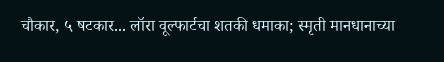चौकार, ५ षटकार... लॉरा वूल्फार्टचा शतकी धमाका; स्मृती मानधानाच्या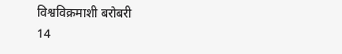विश्वविक्रमाशी बरोबरी
14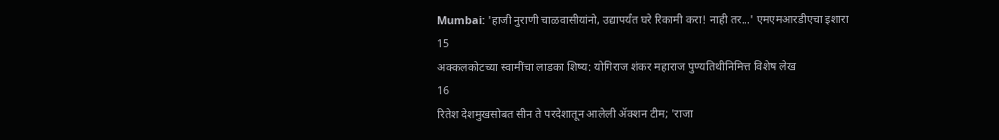Mumbai: 'हाजी नुराणी चाळवासीयांनो, उद्यापर्यंत घरे रिकामी करा! नाही तर...' एमएमआरडीएचा इशारा
15
अक्कलकोटच्या स्वामींचा लाडका शिष्य: योगिराज शंकर महाराज पुण्यतिथीनिमित्त विशेष लेख
16
रितेश देशमुखसोबत सीन ते परदेशातून आलेली ॲक्शन टीम; 'राजा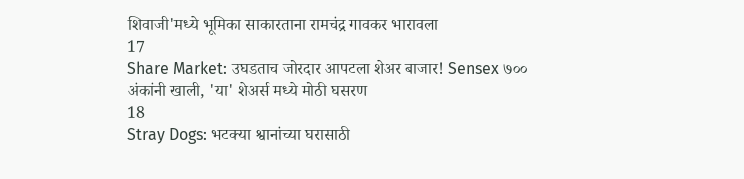शिवाजी'मध्ये भूमिका साकारताना रामचंद्र गावकर भारावला
17
Share Market: उघडताच जोरदार आपटला शेअर बाजार! Sensex ७०० अंकांनी खाली, 'या' शेअर्स मध्ये मोठी घसरण
18
Stray Dogs: भटक्या श्वानांच्या घरासाठी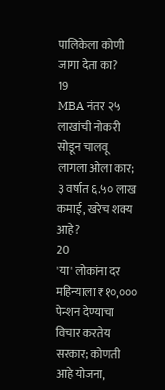पालिकेला कोणी जागा देता का?
19
MBA नंतर २५ लाखांची नोकरी सोडून चालवू लागला ओला कार; ३ वर्षात ६.५० लाख कमाई, खरेच शक्य आहे?
20
'या' लोकांना दर महिन्याला ₹१०,००० पेन्शन देण्याचा विचार करतेय सरकार; कोणती आहे योजना,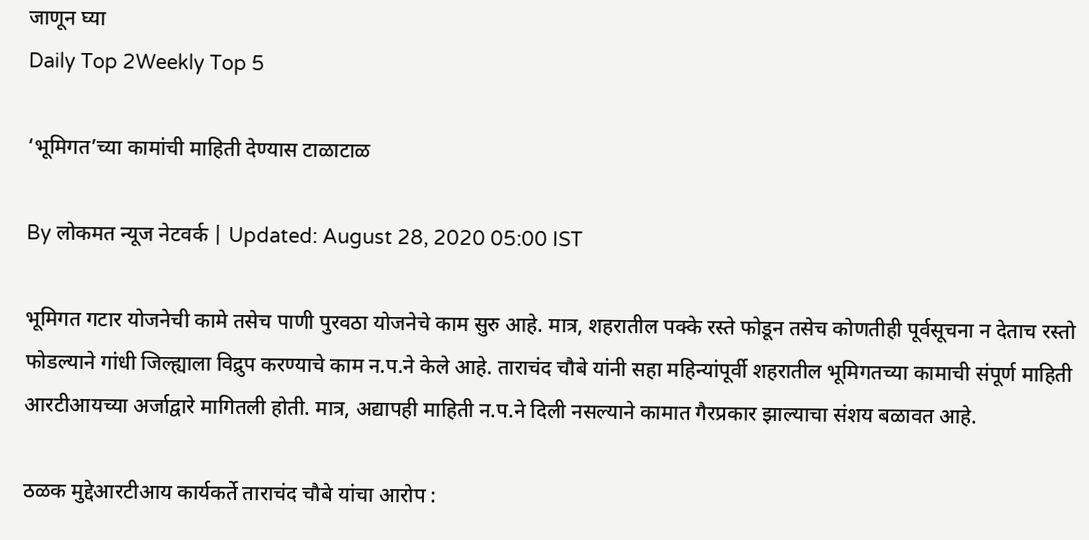जाणून घ्या
Daily Top 2Weekly Top 5

‘भूमिगत’च्या कामांची माहिती देण्यास टाळाटाळ

By लोकमत न्यूज नेटवर्क | Updated: August 28, 2020 05:00 IST

भूमिगत गटार योजनेची कामे तसेच पाणी पुरवठा योजनेचे काम सुरु आहे. मात्र, शहरातील पक्के रस्ते फोडून तसेच कोणतीही पूर्वसूचना न देताच रस्तो फोडल्याने गांधी जिल्ह्याला विद्रुप करण्याचे काम न.प.ने केले आहे. ताराचंद चौबे यांनी सहा महिन्यांपूर्वी शहरातील भूमिगतच्या कामाची संपूर्ण माहिती आरटीआयच्या अर्जाद्वारे मागितली होती. मात्र, अद्यापही माहिती न.प.ने दिली नसल्याने कामात गैरप्रकार झाल्याचा संशय बळावत आहे.

ठळक मुद्देआरटीआय कार्यकर्ते ताराचंद चौबे यांचा आरोप :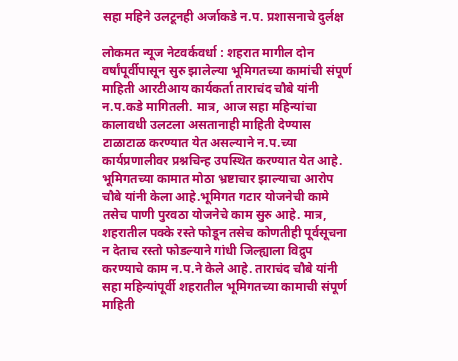सहा महिने उलटूनही अर्जाकडे न.प. प्रशासनाचे दुर्लक्ष

लोकमत न्यूज नेटवर्कवर्धा : शहरात मागील दोन वर्षांपूर्वीपासून सुरु झालेल्या भूमिगतच्या कामांची संपूर्ण माहिती आरटीआय कार्यकर्ता ताराचंद चौबे यांनी न.प.कडे मागितली. मात्र, आज सहा महिन्यांचा कालावधी उलटला असतानाही माहिती देण्यास टाळाटाळ करण्यात येत असल्याने न.प.च्या कार्यप्रणालीवर प्रश्नचिन्ह उपस्थित करण्यात येत आहे. भूमिगतच्या कामात मोठा भ्रष्टाचार झाल्याचा आरोप चौबे यांनी केला आहे.भूमिगत गटार योजनेची कामे तसेच पाणी पुरवठा योजनेचे काम सुरु आहे. मात्र, शहरातील पक्के रस्ते फोडून तसेच कोणतीही पूर्वसूचना न देताच रस्तो फोडल्याने गांधी जिल्ह्याला विद्रुप करण्याचे काम न.प.ने केले आहे. ताराचंद चौबे यांनी सहा महिन्यांपूर्वी शहरातील भूमिगतच्या कामाची संपूर्ण माहिती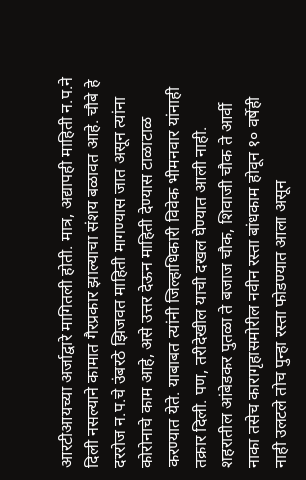आरटीआयच्या अर्जाद्वारे मागितली होती. मात्र, अद्यापही माहिती न.प.ने दिली नसल्याने कामात गैरप्रकार झाल्याचा संशय बळावत आहे. चौबे हे दररोज न.प.चे उंबरठे झिजवत माहिती मागण्यास जात असून त्यांना कोरोनाचे काम आहे, असे उत्तर देऊन माहिती देण्यास टाळाटाळ करण्यात येते. याबाबत त्यांनी जिल्हाधिकारी विवेक भीमनवार यांनाही तक्रार दिली. पण, तरीदेखील याची दखल घेण्यात आली नाही. शहरातील आंबेडकर पुतळा ते बजाज चौक, शिवाजी चौक ते आर्वी नाका तसेच कारागृहासमोरील नवीन रस्ता बांधकाम होवून १० वर्षेही नाही उलटले तोच पुन्हा रस्ता फोडण्यात आला असून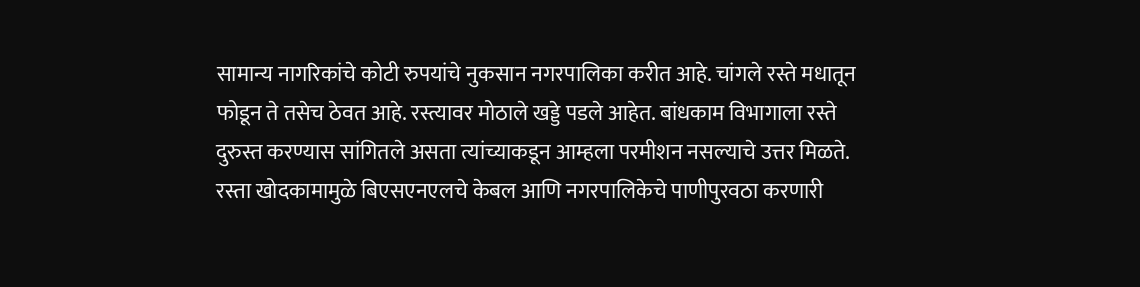सामान्य नागरिकांचे कोटी रुपयांचे नुकसान नगरपालिका करीत आहे. चांगले रस्ते मधातून फोडून ते तसेच ठेवत आहे. रस्त्यावर मोठाले खड्डे पडले आहेत. बांधकाम विभागाला रस्ते दुरुस्त करण्यास सांगितले असता त्यांच्याकडून आम्हला परमीशन नसल्याचे उत्तर मिळते. रस्ता खोदकामामुळे बिएसएनएलचे केबल आणि नगरपालिकेचे पाणीपुरवठा करणारी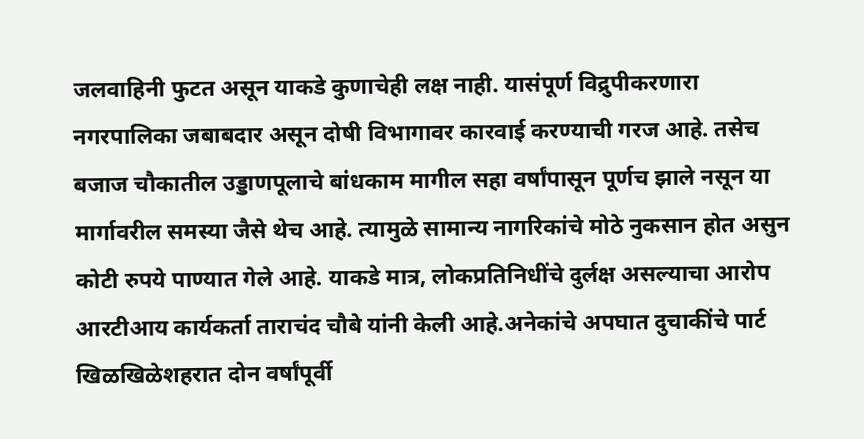जलवाहिनी फुटत असून याकडे कुणाचेही लक्ष नाही. यासंपूर्ण विद्रुपीकरणारा नगरपालिका जबाबदार असून दोषी विभागावर कारवाई करण्याची गरज आहे. तसेच बजाज चौकातील उड्डाणपूलाचे बांधकाम मागील सहा वर्षांपासून पूर्णच झाले नसून या मार्गावरील समस्या जैसे थेच आहे. त्यामुळे सामान्य नागरिकांचे मोठे नुकसान होत असुन कोटी रुपये पाण्यात गेले आहे. याकडे मात्र, लोकप्रतिनिधींचे दुर्लक्ष असल्याचा आरोप आरटीआय कार्यकर्ता ताराचंद चौबे यांनी केली आहे.अनेकांचे अपघात दुचाकींचे पार्ट खिळखिळेशहरात दोन वर्षांपूर्वी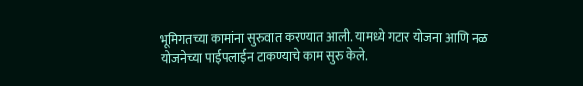भूमिगतच्या कामांना सुरुवात करण्यात आली. यामध्ये गटार योजना आणि नळ योजनेच्या पाईपलाईन टाकण्याचे काम सुरु केले.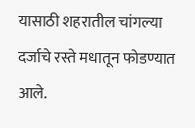यासाठी शहरातील चांगल्या दर्जाचे रस्ते मधातून फोडण्यात आले.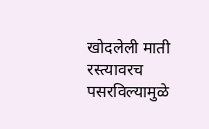खोदलेली माती रस्त्यावरच पसरविल्यामुळे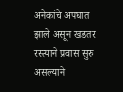अनेकांचे अपघात झाले असून खडतर रस्त्याने प्रवास सुरु असल्याने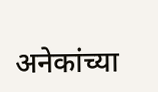अनेकांच्या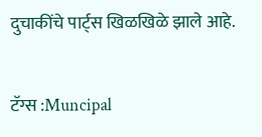दुचाकींचे पार्ट्स खिळखिळे झाले आहे.

टॅग्स :Muncipal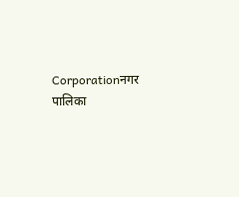Corporationनगर पालिका